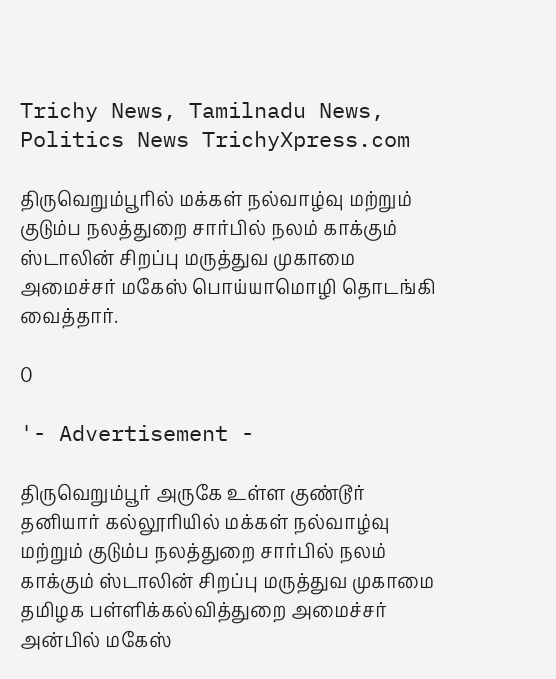Trichy News, Tamilnadu News, Politics News TrichyXpress.com

திருவெறும்பூரில் மக்கள் நல்வாழ்வு மற்றும் குடும்ப நலத்துறை சார்பில் நலம் காக்கும் ஸ்டாலின் சிறப்பு மருத்துவ முகாமை அமைச்சர் மகேஸ் பொய்யாமொழி தொடங்கி வைத்தார்.

0

'- Advertisement -

திருவெறும்பூர் அருகே உள்ள குண்டூர் தனியார் கல்லூரியில் மக்கள் நல்வாழ்வு மற்றும் குடும்ப நலத்துறை சார்பில் நலம் காக்கும் ஸ்டாலின் சிறப்பு மருத்துவ முகாமை தமிழக பள்ளிக்கல்வித்துறை அமைச்சர் அன்பில் மகேஸ்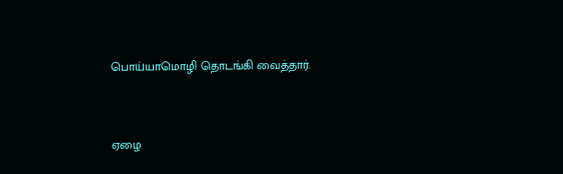பொய்யாமொழி தொடங்கி வைத்தார்.



ஏழை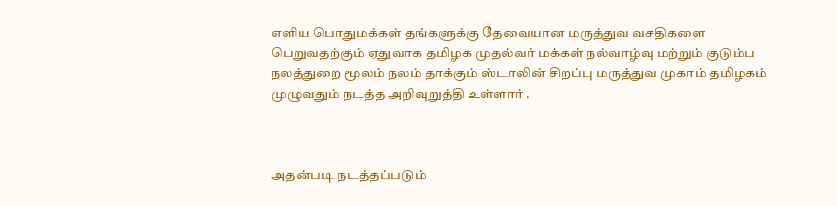எளிய பொதுமக்கள் தங்களுக்கு தேவையான மருத்துவ வசதிகளை பெறுவதற்கும் ஏதுவாக தமிழக முதல்வர் மக்கள் நல்வாழ்வு மற்றும் குடும்ப நலத்துறை மூலம் நலம் தாக்கும் ஸ்டாலின் சிறப்பு மருத்துவ முகாம் தமிழகம் முழுவதும் நடத்த அறிவுறுத்தி உள்ளார் .



அதன்படி நடத்தப்படும்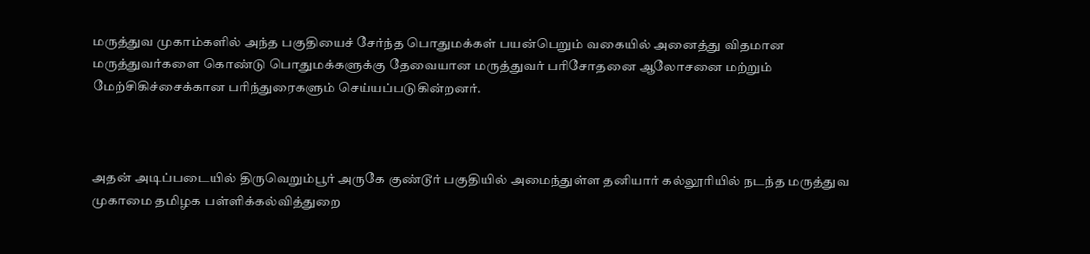மருத்துவ முகாம்களில் அந்த பகுதியைச் சேர்ந்த பொதுமக்கள் பயன்பெறும் வகையில் அனைத்து விதமான மருத்துவர்களை கொண்டு பொதுமக்களுக்கு தேவையான மருத்துவர் பரிசோதனை ஆலோசனை மற்றும் மேற்சிகிச்சைக்கான பரிந்துரைகளும் செய்யப்படுகின்றனர்.



அதன் அடிப்படையில் திருவெறும்பூர் அருகே குண்டூர் பகுதியில் அமைந்துள்ள தனியார் கல்லூரியில் நடந்த மருத்துவ முகாமை தமிழக பள்ளிக்கல்வித்துறை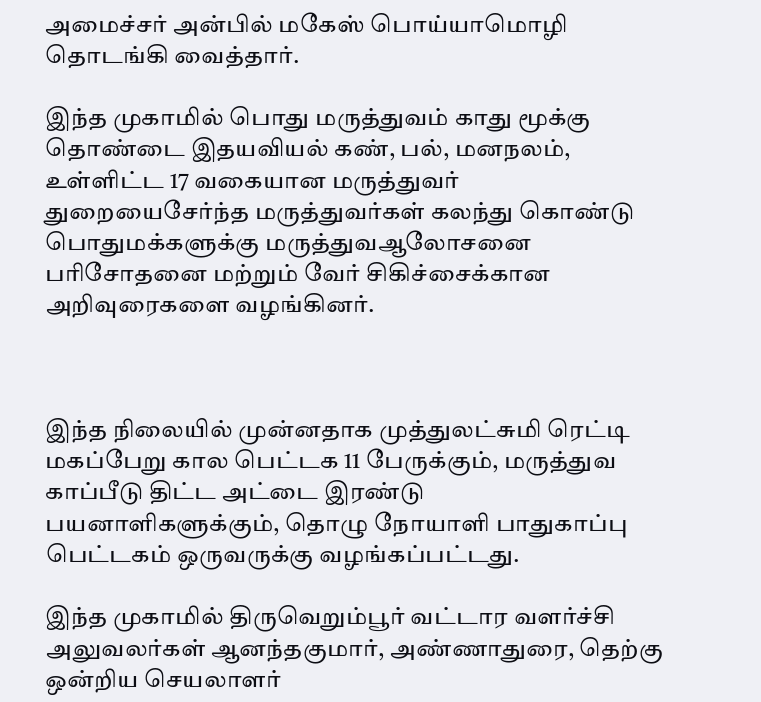அமைச்சர் அன்பில் மகேஸ் பொய்யாமொழி தொடங்கி வைத்தார்.

இந்த முகாமில் பொது மருத்துவம் காது மூக்கு தொண்டை இதயவியல் கண், பல், மனநலம், உள்ளிட்ட 17 வகையான மருத்துவர் துறையைசேர்ந்த மருத்துவர்கள் கலந்து கொண்டு பொதுமக்களுக்கு மருத்துவஆலோசனை பரிசோதனை மற்றும் வேர் சிகிச்சைக்கான அறிவுரைகளை வழங்கினர்.



இந்த நிலையில் முன்னதாக முத்துலட்சுமி ரெட்டி மகப்பேறு கால பெட்டக 11 பேருக்கும், மருத்துவ காப்பீடு திட்ட அட்டை இரண்டு பயனாளிகளுக்கும், தொழு நோயாளி பாதுகாப்பு பெட்டகம் ஒருவருக்கு வழங்கப்பட்டது.

இந்த முகாமில் திருவெறும்பூர் வட்டார வளர்ச்சி அலுவலர்கள் ஆனந்தகுமார், அண்ணாதுரை, தெற்கு ஒன்றிய செயலாளர்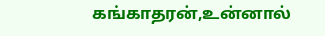கங்காதரன்,உன்னால்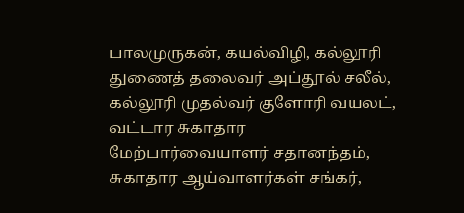பாலமுருகன், கயல்விழி, கல்லூரி துணைத் தலைவர் அப்தூல் சலீல், கல்லூரி முதல்வர் குளோரி வயலட், வட்டார சுகாதார மேற்பார்வையாளர் சதானந்தம், சுகாதார ஆய்வாளர்கள் சங்கர்,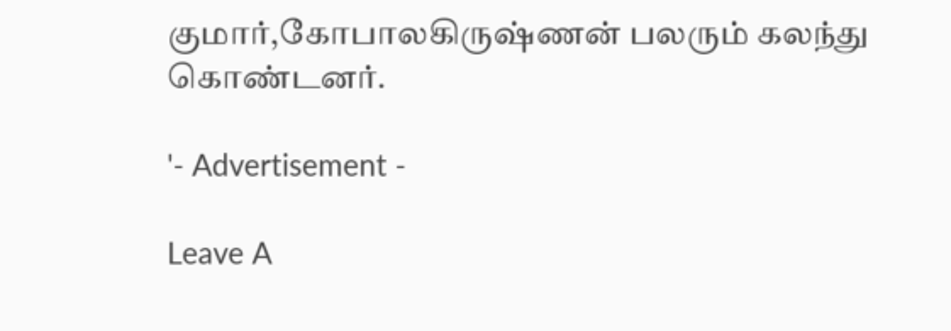குமார்,கோபாலகிருஷ்ணன் பலரும் கலந்து கொண்டனர்.

'- Advertisement -

Leave A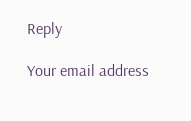Reply

Your email address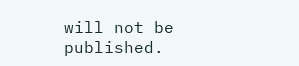will not be published.